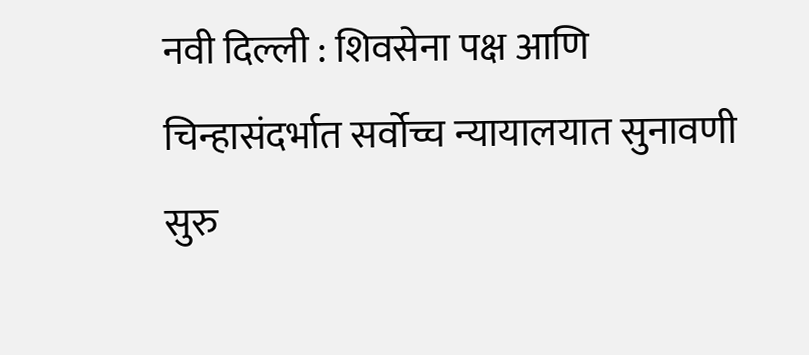नवी दिल्ली : शिवसेना पक्ष आणि चिन्हासंदर्भात सर्वोच्च न्यायालयात सुनावणी सुरु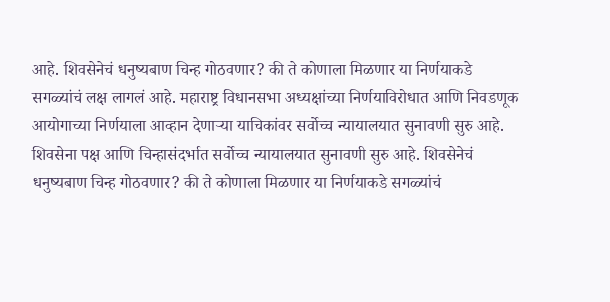आहे. शिवसेनेचं धनुष्यबाण चिन्ह गोठवणार? की ते कोणाला मिळणार या निर्णयाकडे सगळ्यांचं लक्ष लागलं आहे. महाराष्ट्र विधानसभा अध्यक्षांच्या निर्णयाविरोधात आणि निवडणूक आयोगाच्या निर्णयाला आव्हान देणाऱ्या याचिकांवर सर्वोच्च न्यायालयात सुनावणी सुरु आहे. शिवसेना पक्ष आणि चिन्हासंदर्भात सर्वोच्च न्यायालयात सुनावणी सुरु आहे. शिवसेनेचं धनुष्यबाण चिन्ह गोठवणार? की ते कोणाला मिळणार या निर्णयाकडे सगळ्यांचं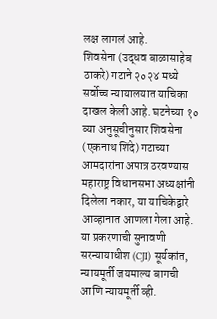लक्ष लागलं आहे.
शिवसेना (उद्धव बाळासाहेब ठाकरे) गटाने २०२४ मध्ये सर्वोच्च न्यायालयात याचिका दाखल केली आहे. घटनेच्या १० व्या अनुसूचीनुसार शिवसेना (एकनाथ शिंदे) गटाच्या आमदारांना अपात्र ठरवण्यास महाराष्ट्र विधानसभा अध्यक्षांनी दिलेला नकार, या याचिकेद्वारे आव्हानात आणला गेला आहे.
या प्रकरणाची सुनावणी सरन्यायाधीश (CJI) सूर्यकांत, न्यायमूर्ती जयमाल्य बागची आणि न्यायमूर्ती व्ही.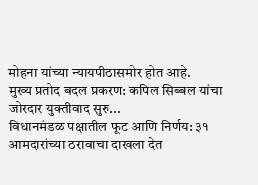मोहना यांच्या न्यायपीठासमोर होत आहे.
मुख्य प्रतोद बदल प्रकरण: कपिल सिब्बल यांचा जोरदार युक्तीवाद सुरु...
विधानमंडळ पक्षातील फूट आणि निर्णय: ३१ आमदारांच्या ठरावाचा दाखला देत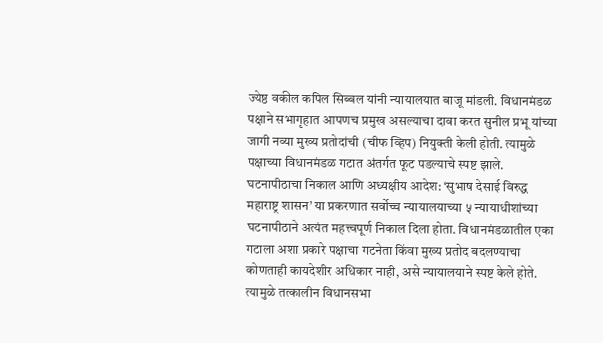ज्येष्ठ वकील कपिल सिब्बल यांनी न्यायालयात बाजू मांडली. विधानमंडळ पक्षाने सभागृहात आपणच प्रमुख असल्याचा दावा करत सुनील प्रभू यांच्या जागी नव्या मुख्य प्रतोदांची (चीफ व्हिप) नियुक्ती केली होती. त्यामुळे पक्षाच्या विधानमंडळ गटात अंतर्गत फूट पडल्याचे स्पष्ट झाले.
घटनापीठाचा निकाल आणि अध्यक्षीय आदेश: ‘सुभाष देसाई विरुद्ध महाराष्ट्र शासन’ या प्रकरणात सर्वोच्च न्यायालयाच्या ५ न्यायाधीशांच्या घटनापीठाने अत्यंत महत्त्वपूर्ण निकाल दिला होता. विधानमंडळातील एका गटाला अशा प्रकारे पक्षाचा गटनेता किंवा मुख्य प्रतोद बदलण्याचा कोणताही कायदेशीर अधिकार नाही, असे न्यायालयाने स्पष्ट केले होते. त्यामुळे तत्कालीन विधानसभा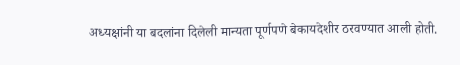अध्यक्षांनी या बदलांना दिलेली मान्यता पूर्णपणे बेकायदेशीर ठरवण्यात आली होती.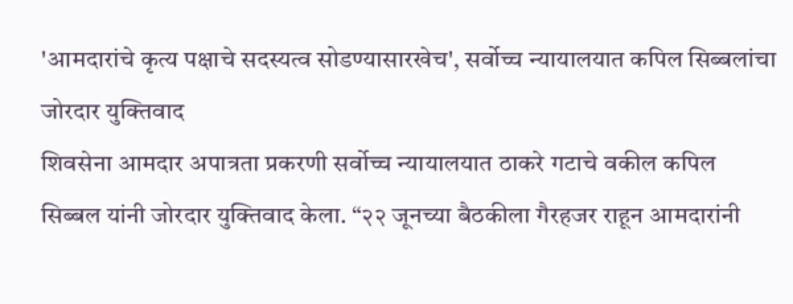'आमदारांचे कृत्य पक्षाचे सदस्यत्व सोडण्यासारखेच', सर्वोच्च न्यायालयात कपिल सिब्बलांचा जोरदार युक्तिवाद
शिवसेना आमदार अपात्रता प्रकरणी सर्वोच्च न्यायालयात ठाकरे गटाचे वकील कपिल सिब्बल यांनी जोरदार युक्तिवाद केला. “२२ जूनच्या बैठकीला गैरहजर राहून आमदारांनी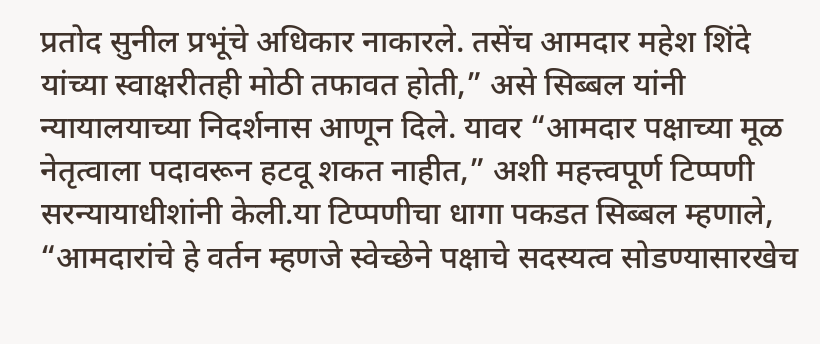प्रतोद सुनील प्रभूंचे अधिकार नाकारले. तसेंच आमदार महेश शिंदे यांच्या स्वाक्षरीतही मोठी तफावत होती,” असे सिब्बल यांनी न्यायालयाच्या निदर्शनास आणून दिले. यावर “आमदार पक्षाच्या मूळ नेतृत्वाला पदावरून हटवू शकत नाहीत,” अशी महत्त्वपूर्ण टिप्पणी सरन्यायाधीशांनी केली.या टिप्पणीचा धागा पकडत सिब्बल म्हणाले, “आमदारांचे हे वर्तन म्हणजे स्वेच्छेने पक्षाचे सदस्यत्व सोडण्यासारखेच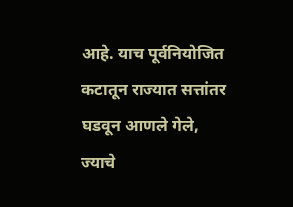आहे. याच पूर्वनियोजित कटातून राज्यात सत्तांतर घडवून आणले गेले, ज्याचे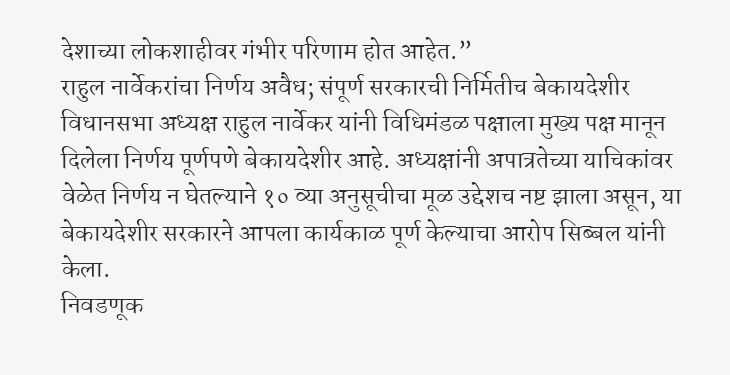देशाच्या लोकशाहीवर गंभीर परिणाम होत आहेत.”
राहुल नार्वेकरांचा निर्णय अवैध; संपूर्ण सरकारची निर्मितीच बेकायदेशीर
विधानसभा अध्यक्ष राहुल नार्वेकर यांनी विधिमंडळ पक्षाला मुख्य पक्ष मानून दिलेला निर्णय पूर्णपणे बेकायदेशीर आहे. अध्यक्षांनी अपात्रतेच्या याचिकांवर वेळेत निर्णय न घेतल्याने १० व्या अनुसूचीचा मूळ उद्देशच नष्ट झाला असून, या बेकायदेशीर सरकारने आपला कार्यकाळ पूर्ण केल्याचा आरोप सिब्बल यांनी केला.
निवडणूक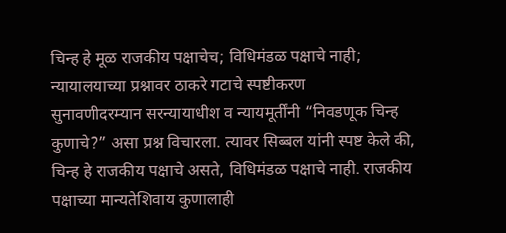चिन्ह हे मूळ राजकीय पक्षाचेच; विधिमंडळ पक्षाचे नाही; न्यायालयाच्या प्रश्नावर ठाकरे गटाचे स्पष्टीकरण
सुनावणीदरम्यान सरन्यायाधीश व न्यायमूर्तींनी “निवडणूक चिन्ह कुणाचे?” असा प्रश्न विचारला. त्यावर सिब्बल यांनी स्पष्ट केले की, चिन्ह हे राजकीय पक्षाचे असते, विधिमंडळ पक्षाचे नाही. राजकीय पक्षाच्या मान्यतेशिवाय कुणालाही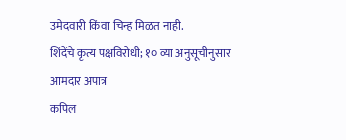उमेदवारी किंवा चिन्ह मिळत नाही.
शिंदेंचे कृत्य पक्षविरोधी; १० व्या अनुसूचीनुसार आमदार अपात्र
कपिल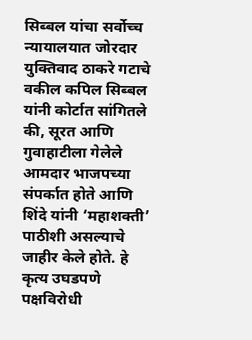सिब्बल यांचा सर्वोच्च न्यायालयात जोरदार युक्तिवाद ठाकरे गटाचे वकील कपिल सिब्बल यांनी कोर्टात सांगितले की, सूरत आणि गुवाहाटीला गेलेले आमदार भाजपच्या संपर्कात होते आणि शिंदे यांनी ‘महाशक्ती’ पाठीशी असल्याचे जाहीर केले होते. हे कृत्य उघडपणे पक्षविरोधी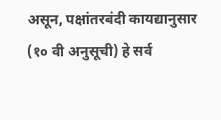असून, पक्षांतरबंदी कायद्यानुसार (१० वी अनुसूची) हे सर्व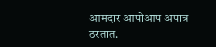आमदार आपोआप अपात्र ठरतात.